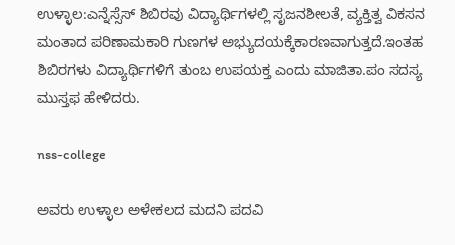ಉಳ್ಳಾಲ:ಎನ್ನೆಸ್ಸೆಸ್ ಶಿಬಿರವು ವಿದ್ಯಾರ್ಥಿಗಳಲ್ಲಿ ಸೃಜನಶೀಲತೆ, ವ್ಯಕ್ತಿತ್ವ ವಿಕಸನ ಮಂತಾದ ಪರಿಣಾಮಕಾರಿ ಗುಣಗಳ ಅಭ್ಯುದಯಕ್ಕೆಕಾರಣವಾಗುತ್ತದೆ.ಇಂತಹ ಶಿಬಿರಗಳು ವಿದ್ಯಾರ್ಥಿಗಳಿಗೆ ತುಂಬ ಉಪಯಕ್ತ ಎಂದು ಮಾಜಿತಾ.ಪಂ ಸದಸ್ಯ ಮುಸ್ತಫ ಹೇಳಿದರು.

nss-college

ಅವರು ಉಳ್ಳಾಲ ಅಳೇಕಲದ ಮದನಿ ಪದವಿ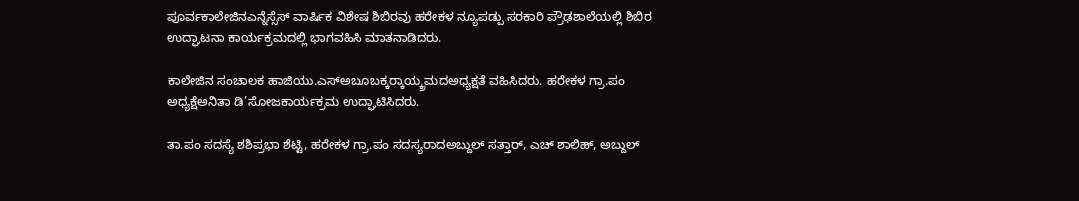ಪೂರ್ವಕಾಲೇಜಿನಎನ್ನೆಸ್ಸೆಸ್ ವಾರ್ಷಿಕ ವಿಶೇಷ ಶಿಬಿರವು ಹರೇಕಳ ನ್ಯೂಪಡ್ಪು ಸರಕಾರಿ ಪ್ರೌಢಶಾಲೆಯಲ್ಲಿ ಶಿಬಿರ ಉದ್ಘಾಟನಾ ಕಾರ್ಯಕ್ರಮದಲ್ಲಿ ಭಾಗವಹಿಸಿ ಮಾತನಾಡಿದರು.

ಕಾಲೇಜಿನ ಸಂಚಾಲಕ ಹಾಜಿಯು.ಎಸ್‍ಅಬೂಬಕ್ಕರ್‍ಕಾಯ್ಕ್ರಮದಅಧ್ಯಕ್ಷತೆ ವಹಿಸಿದರು. ಹರೇಕಳ ಗ್ರಾ.ಪಂ ಅಧ್ಯಕ್ಷೆಅನಿತಾ ಡಿ’ಸೋಜಕಾರ್ಯಕ್ರಮ ಉದ್ಘಾಟಿಸಿದರು.

ತಾ.ಪಂ ಸದಸ್ಯೆ ಶಶಿಪ್ರಭಾ ಶೆಟ್ಟಿ, ಹರೇಕಳ ಗ್ರಾ.ಪಂ ಸದಸ್ಯರಾದಅಬ್ದುಲ್ ಸತ್ತಾರ್, ಎಚ್ ಶಾಲಿಹ್, ಅಬ್ದುಲ್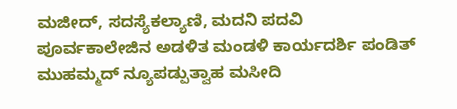ಮಜೀದ್, ಸದಸ್ಯೆಕಲ್ಯಾಣಿ, ಮದನಿ ಪದವಿ ಪೂರ್ವಕಾಲೇಜಿನ ಅಡಳಿತ ಮಂಡಳಿ ಕಾರ್ಯದರ್ಶಿ ಪಂಡಿತ್ ಮುಹಮ್ಮದ್ ನ್ಯೂಪಡ್ಪುತ್ವಾಹ ಮಸೀದಿ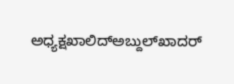ಅಧ್ಯಕ್ಷಖಾಲಿದ್‍ಅಬ್ದುಲ್‍ಖಾದರ್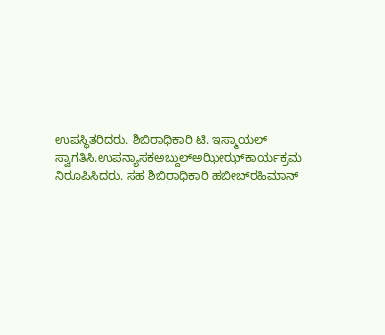ಉಪಸ್ಥಿತರಿದರು. ಶಿಬಿರಾಧಿಕಾರಿ ಟಿ. ಇಸ್ಮಾಯಲ್ ಸ್ವಾಗತಿಸಿ.ಉಪನ್ಯಾಸಕಅಬ್ದುಲ್‍ಅಝೀಝ್‍ಕಾರ್ಯಕ್ರಮ ನಿರೂಪಿಸಿದರು. ಸಹ ಶಿಬಿರಾಧಿಕಾರಿ ಹಬೀಬ್‍ರಹಿಮಾನ್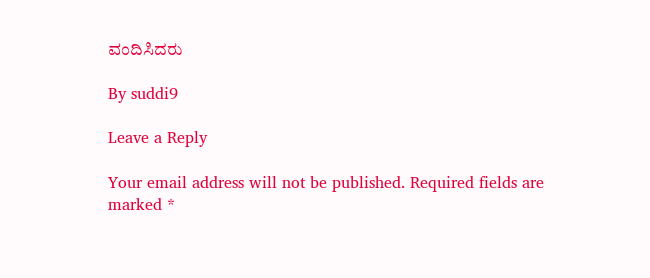ವಂದಿಸಿದರು

By suddi9

Leave a Reply

Your email address will not be published. Required fields are marked *